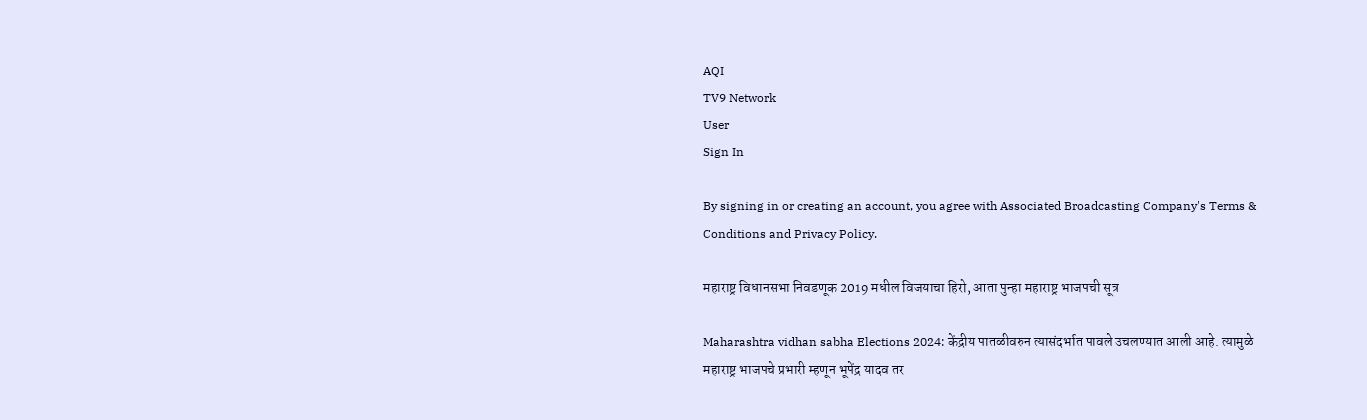AQI
TV9 Network
User
Sign In

By signing in or creating an account, you agree with Associated Broadcasting Company's Terms & Conditions and Privacy Policy.

महाराष्ट्र विधानसभा निवडणूक 2019 मधील विजयाचा हिरो, आता पुन्हा महाराष्ट्र भाजपची सूत्र

Maharashtra vidhan sabha Elections 2024: केंद्रीय पातळीवरुन त्यासंदर्भात पावले उचलण्यात आली आहे. त्यामुळे महाराष्ट्र भाजपचे प्रभारी म्हणून भूपेंद्र यादव तर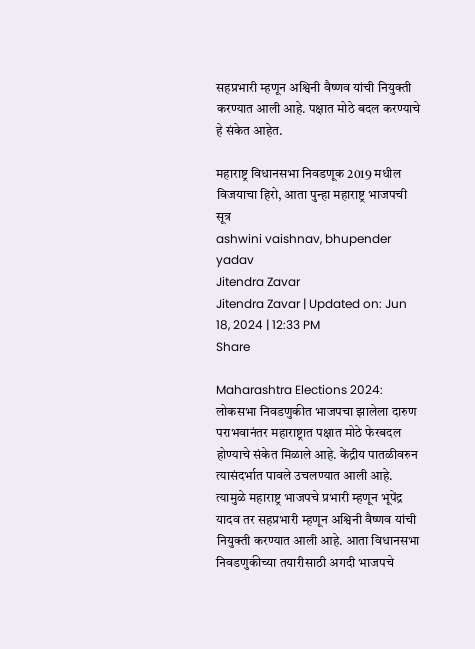सहप्रभारी म्हणून अश्विनी वैष्णव यांची नियुक्ती करण्यात आली आहे. पक्षात मोठे बदल करण्याचे हे संकेत आहेत.

महाराष्ट्र विधानसभा निवडणूक 2019 मधील विजयाचा हिरो, आता पुन्हा महाराष्ट्र भाजपची सूत्र
ashwini vaishnav, bhupender yadav
Jitendra Zavar
Jitendra Zavar | Updated on: Jun 18, 2024 | 12:33 PM
Share

Maharashtra Elections 2024: लोकसभा निवडणुकीत भाजपचा झालेला दारुण पराभवानंतर महाराष्ट्रात पक्षात मोठे फेरबदल होण्याचे संकेत मिळाले आहे. केंद्रीय पातळीवरुन त्यासंदर्भात पावले उचलण्यात आली आहे. त्यामुळे महाराष्ट्र भाजपचे प्रभारी म्हणून भूपेंद्र यादव तर सहप्रभारी म्हणून अश्विनी वैष्णव यांची नियुक्ती करण्यात आली आहे. आता विधानसभा निवडणुकीच्या तयारीसाठी अगदी भाजपचे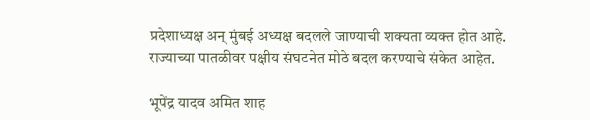प्रदेशाध्यक्ष अन् मुंबई अध्यक्ष बदलले जाण्याची शक्यता व्यक्त होत आहे. राज्याच्या पातळीवर पक्षीय संघटनेत मोठे बदल करण्याचे संकेत आहेत.

भूपेंद्र यादव अमित शाह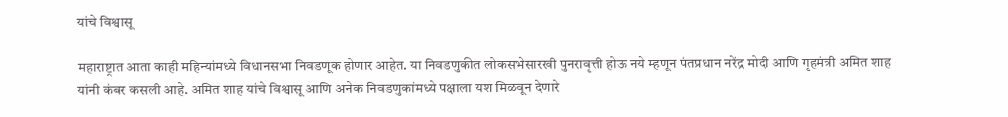यांचे विश्वासू

महाराष्ट्रात आता काही महिन्यांमध्ये विधानसभा निवडणूक होणार आहेत. या निवडणुकीत लोकसभेसारखी पुनरावृत्ती होऊ नये म्हणून पंतप्रधान नरेंद्र मोदी आणि गृहमंत्री अमित शाह यांनी कंबर कसली आहे. अमित शाह यांचे विश्वासू आणि अनेक निवडणुकांमध्ये पक्षाला यश मिळवून देणारे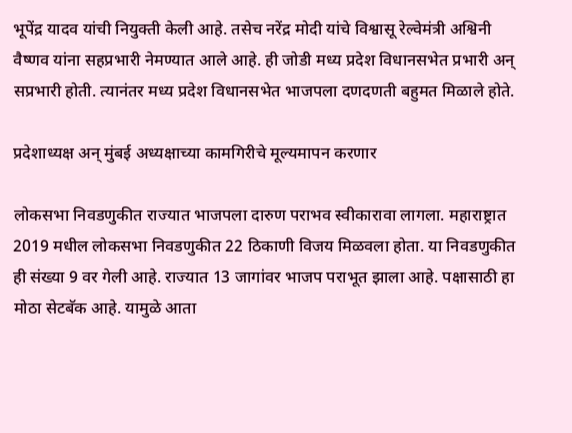भूपेंद्र यादव यांची नियुक्ती केली आहे. तसेच नरेंद्र मोदी यांचे विश्वासू रेल्वेमंत्री अश्विनी वैष्णव यांना सहप्रभारी नेमण्यात आले आहे. ही जोडी मध्य प्रदेश विधानसभेत प्रभारी अन् सप्रभारी होती. त्यानंतर मध्य प्रदेश विधानसभेत भाजपला दणदणती बहुमत मिळाले होते.

प्रदेशाध्यक्ष अन् मुंबई अध्यक्षाच्या कामगिरीचे मूल्यमापन करणार

लोकसभा निवडणुकीत राज्यात भाजपला दारुण पराभव स्वीकारावा लागला. महाराष्ट्रात 2019 मधील लोकसभा निवडणुकीत 22 ठिकाणी विजय मिळवला होता. या निवडणुकीत ही संख्या 9 वर गेली आहे. राज्यात 13 जागांवर भाजप पराभूत झाला आहे. पक्षासाठी हा मोठा सेटबॅक आहे. यामुळे आता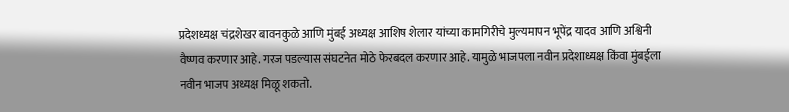प्रदेशध्यक्ष चंद्रशेखर बावनकुळे आणि मुंबई अध्यक्ष आशिष शेलार यांच्या कामगिरीचे मुल्यमापन भूपेंद्र यादव आणि अश्विनी वैष्णव करणार आहे. गरज पडल्यास संघटनेत मोठे फेरबदल करणार आहे. यामुळे भाजपला नवीन प्रदेशाध्यक्ष किंवा मुंबईला नवीन भाजप अध्यक्ष मिळू शकतो.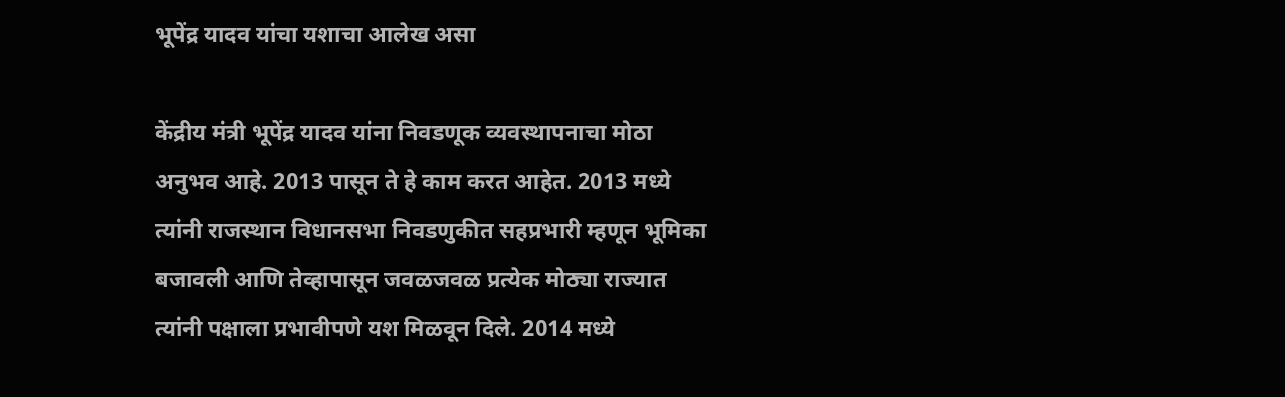भूपेंद्र यादव यांचा यशाचा आलेख असा

केंद्रीय मंत्री भूपेंद्र यादव यांना निवडणूक व्यवस्थापनाचा मोठा अनुभव आहे. 2013 पासून ते हे काम करत आहेत. 2013 मध्ये त्यांनी राजस्थान विधानसभा निवडणुकीत सहप्रभारी म्हणून भूमिका बजावली आणि तेव्हापासून जवळजवळ प्रत्येक मोठ्या राज्यात त्यांनी पक्षाला प्रभावीपणे यश मिळवून दिले. 2014 मध्ये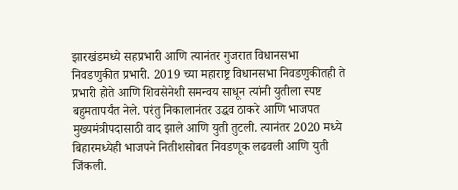झारखंडमध्ये सहप्रभारी आणि त्यानंतर गुजरात विधानसभा निवडणुकीत प्रभारी. 2019 च्या महाराष्ट्र विधानसभा निवडणुकीतही ते प्रभारी होते आणि शिवसेनेशी समन्वय साधून त्यांनी युतीला स्पष्ट बहुमतापर्यंत नेले. परंतु निकालानंतर उद्धव ठाकरे आणि भाजपत मुख्यमंत्रीपदासाठी वाद झाले आणि युती तुटली. त्यानंतर 2020 मध्ये बिहारमध्येही भाजपने नितीशसोबत निवडणूक लढवली आणि युती जिंकली.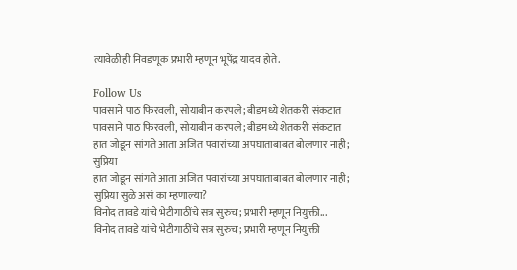त्यावेळीही निवडणूक प्रभारी म्हणून भूपेंद्र यादव होते.

Follow Us
पावसाने पाठ फिरवली, सोयाबीन करपले; बीडमध्ये शेतकरी संकटात
पावसाने पाठ फिरवली, सोयाबीन करपले; बीडमध्ये शेतकरी संकटात
हात जोडून सांगते आता अजित पवारांच्या अपघाताबाबत बोलणार नाही; सुप्रिया
हात जोडून सांगते आता अजित पवारांच्या अपघाताबाबत बोलणार नाही; सुप्रिया सुळे असं का म्हणाल्या?
विनोद तावडे यांचे भेटीगाठींचे सत्र सुरुच; प्रभारी म्हणून नियुक्ती...
विनोद तावडे यांचे भेटीगाठींचे सत्र सुरुच; प्रभारी म्हणून नियुक्ती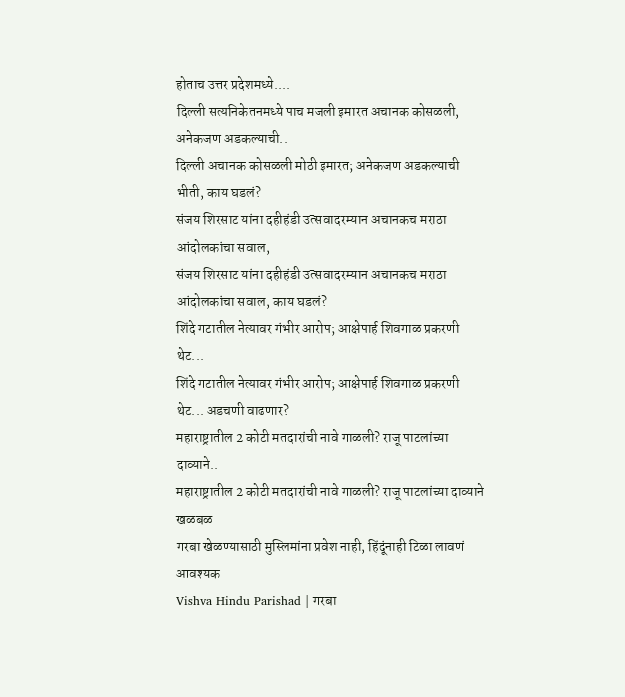होताच उत्तर प्रदेशमध्ये....
दिल्ली सत्यनिकेतनमध्ये पाच मजली इमारत अचानक कोसळली, अनेकजण अडकल्याची..
दिल्ली अचानक कोसळली मोठी इमारत; अनेकजण अडकल्याची भीती, काय घडलं?
संजय शिरसाट यांना दहीहंडी उत्सवादरम्यान अचानकच मराठा आंदोलकांचा सवाल,
संजय शिरसाट यांना दहीहंडी उत्सवादरम्यान अचानकच मराठा आंदोलकांचा सवाल, काय घडलं?
शिंदे गटातील नेत्यावर गंभीर आरोप; आक्षेपार्ह शिवगाळ प्रकरणी थेट...
शिंदे गटातील नेत्यावर गंभीर आरोप; आक्षेपार्ह शिवगाळ प्रकरणी थेट... अडचणी वाढणार?
महाराष्ट्रातील 2 कोटी मतदारांची नावे गाळली? राजू पाटलांच्या दाव्याने..
महाराष्ट्रातील 2 कोटी मतदारांची नावे गाळली? राजू पाटलांच्या दाव्याने खळबळ
गरबा खेळण्यासाठी मुस्लिमांना प्रवेश नाही, हिंदूंनाही टिळा लावणं आवश्यक
Vishva Hindu Parishad | गरबा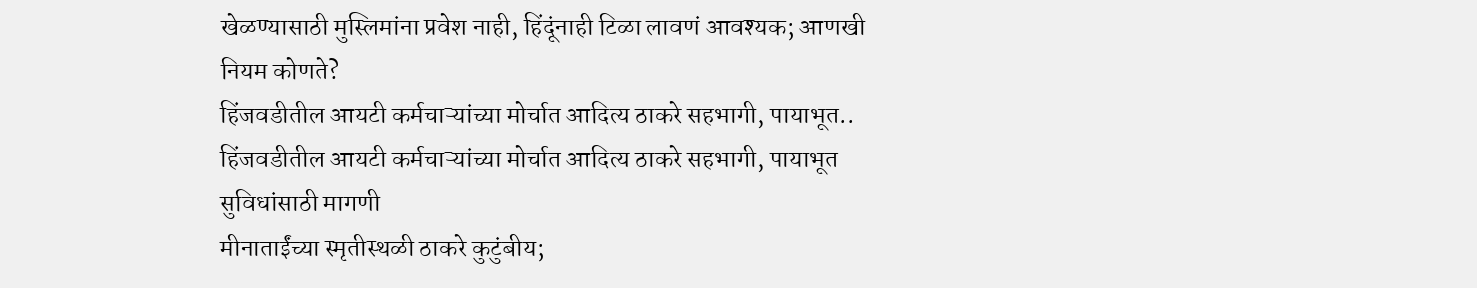खेळण्यासाठी मुस्लिमांना प्रवेश नाही, हिंदूंनाही टिळा लावणं आवश्यक; आणखी नियम कोणते?
हिंजवडीतील आयटी कर्मचाऱ्यांच्या मोर्चात आदित्य ठाकरे सहभागी, पायाभूत..
हिंजवडीतील आयटी कर्मचाऱ्यांच्या मोर्चात आदित्य ठाकरे सहभागी, पायाभूत सुविधांसाठी मागणी
मीनाताईंच्या स्मृतीस्थळी ठाकरे कुटुंबीय;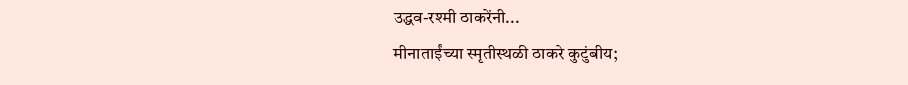उद्धव-रश्मी ठाकरेंनी...
मीनाताईंच्या स्मृतीस्थळी ठाकरे कुटुंबीय;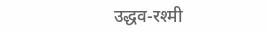उद्धव-रश्मी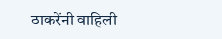ठाकरेंनी वाहिली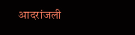आदरांजली